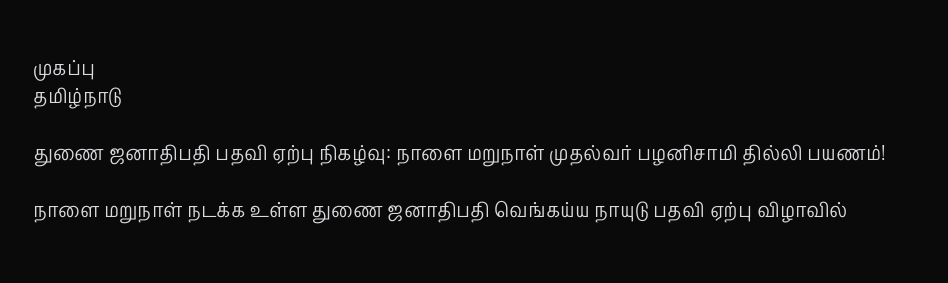முகப்பு
தமிழ்நாடு

துணை ஜனாதிபதி பதவி ஏற்பு நிகழ்வு: நாளை மறுநாள் முதல்வர் பழனிசாமி தில்லி பயணம்!

நாளை மறுநாள் நடக்க உள்ள துணை ஜனாதிபதி வெங்கய்ய நாயுடு பதவி ஏற்பு விழாவில்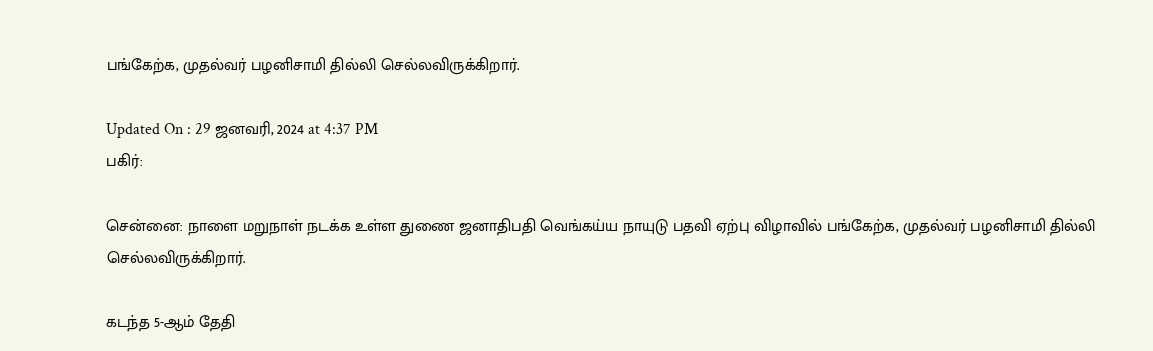பங்கேற்க, முதல்வர் பழனிசாமி தில்லி செல்லவிருக்கிறார்.

Updated On : 29 ஜனவரி, 2024 at 4:37 PM
பகிர்:

சென்னை: நாளை மறுநாள் நடக்க உள்ள துணை ஜனாதிபதி வெங்கய்ய நாயுடு பதவி ஏற்பு விழாவில் பங்கேற்க, முதல்வர் பழனிசாமி தில்லி செல்லவிருக்கிறார்.

கடந்த 5-ஆம் தேதி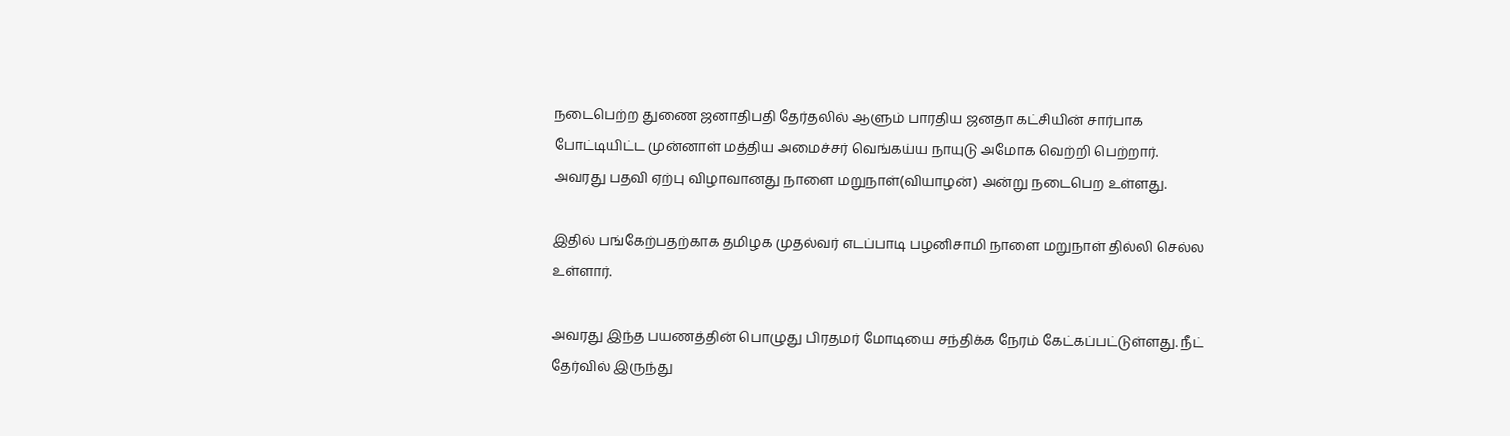நடைபெற்ற துணை ஜனாதிபதி தேர்தலில் ஆளும் பாரதிய ஜனதா கட்சியின் சார்பாக போட்டியிட்ட முன்னாள் மத்திய அமைச்சர் வெங்கய்ய நாயுடு அமோக வெற்றி பெற்றார். அவரது பதவி ஏற்பு விழாவானது நாளை மறுநாள்(வியாழன்) அன்று நடைபெற உள்ளது.

இதில் பங்கேற்பதற்காக தமிழக முதல்வர் எடப்பாடி பழனிசாமி நாளை மறுநாள் தில்லி செல்ல உள்ளார்.

அவரது இந்த பயணத்தின் பொழுது பிரதமர் மோடியை சந்திக்க நேரம் கேட்கப்பட்டுள்ளது. நீட் தேர்வில் இருந்து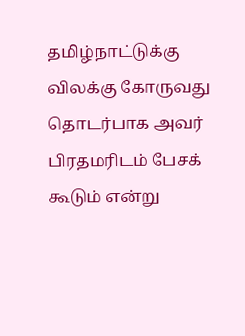தமிழ்நாட்டுக்கு  விலக்கு கோருவது தொடர்பாக அவர் பிரதமரிடம் பேசக் கூடும் என்று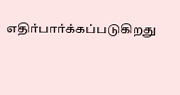எதிர்பார்க்கப்படுகிறது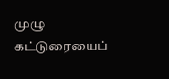முழு கட்டுரையைப்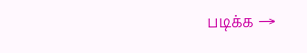படிக்க →